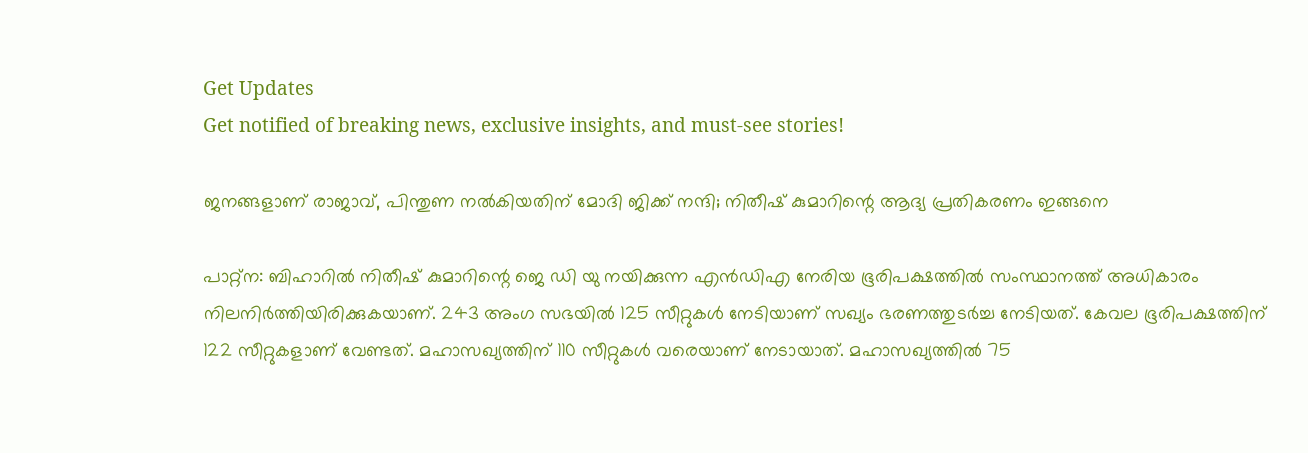Get Updates
Get notified of breaking news, exclusive insights, and must-see stories!

ജനങ്ങളാണ് രാജാവ്, പിന്തുണ നല്‍കിയതിന് മോദി ജിക്ക് നന്ദി; നിതീഷ് കുമാറിന്റെ ആദ്യ പ്രതികരണം ഇങ്ങനെ

പാറ്റ്‌ന: ബിഹാറില്‍ നിതീഷ് കുമാറിന്റെ ജെ ഡി യു നയിക്കുന്ന എന്‍ഡിഎ നേരിയ ഭൂരിപക്ഷത്തില്‍ സംസ്ഥാനത്ത് അധികാരം നിലനിര്‍ത്തിയിരിക്കുകയാണ്. 243 അംഗ സഭയില്‍ 125 സീറ്റുകള്‍ നേടിയാണ് സഖ്യം ഭരണത്തുടര്‍ച്ച നേടിയത്. കേവല ഭൂരിപക്ഷത്തിന് 122 സീറ്റുകളാണ് വേണ്ടത്. മഹാസഖ്യത്തിന് 110 സീറ്റുകള്‍ വരെയാണ് നേടായാത്. മഹാസഖ്യത്തില്‍ 75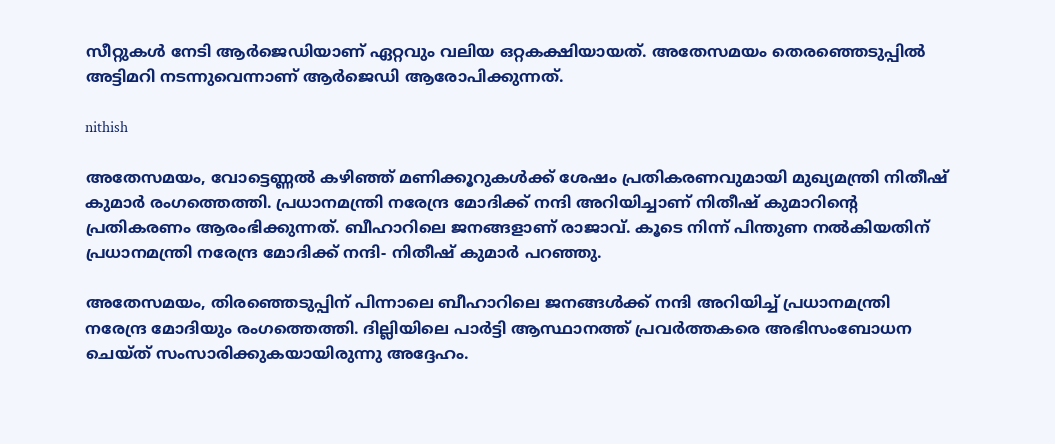സീറ്റുകള്‍ നേടി ആര്‍ജെഡിയാണ് ഏറ്റവും വലിയ ഒറ്റകക്ഷിയായത്. അതേസമയം തെരഞ്ഞെടുപ്പില്‍ അട്ടിമറി നടന്നുവെന്നാണ് ആര്‍ജെഡി ആരോപിക്കുന്നത്.

nithish

അതേസമയം, വോട്ടെണ്ണല്‍ കഴിഞ്ഞ് മണിക്കൂറുകള്‍ക്ക് ശേഷം പ്രതികരണവുമായി മുഖ്യമന്ത്രി നിതീഷ് കുമാര്‍ രംഗത്തെത്തി. പ്രധാനമന്ത്രി നരേന്ദ്ര മോദിക്ക് നന്ദി അറിയിച്ചാണ് നിതീഷ് കുമാറിന്റെ പ്രതികരണം ആരംഭിക്കുന്നത്. ബീഹാറിലെ ജനങ്ങളാണ് രാജാവ്. കൂടെ നിന്ന് പിന്തുണ നല്‍കിയതിന് പ്രധാനമന്ത്രി നരേന്ദ്ര മോദിക്ക് നന്ദി- നിതീഷ് കുമാര്‍ പറഞ്ഞു.

അതേസമയം, തിരഞ്ഞെടുപ്പിന് പിന്നാലെ ബീഹാറിലെ ജനങ്ങള്‍ക്ക് നന്ദി അറിയിച്ച് പ്രധാനമന്ത്രി നരേന്ദ്ര മോദിയും രംഗത്തെത്തി. ദില്ലിയിലെ പാര്‍ട്ടി ആസ്ഥാനത്ത് പ്രവര്‍ത്തകരെ അഭിസംബോധന ചെയ്ത് സംസാരിക്കുകയായിരുന്നു അദ്ദേഹം.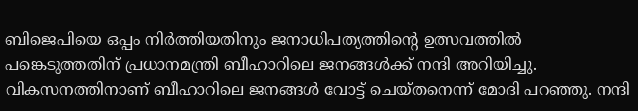ബിജെപിയെ ഒപ്പം നിര്‍ത്തിയതിനും ജനാധിപത്യത്തിന്റെ ഉത്സവത്തില്‍ പങ്കെടുത്തതിന് പ്രധാനമന്ത്രി ബീഹാറിലെ ജനങ്ങള്‍ക്ക് നന്ദി അറിയിച്ചു. വികസനത്തിനാണ് ബീഹാറിലെ ജനങ്ങള്‍ വോട്ട് ചെയ്തനെന്ന് മോദി പറഞ്ഞു. നന്ദി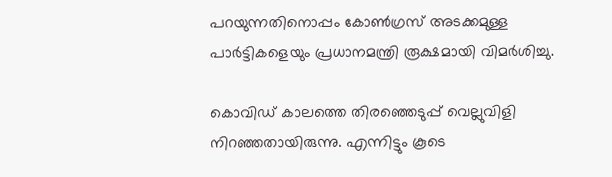പറയുന്നതിനൊപ്പം കോണ്‍ഗ്രസ് അടക്കമുള്ള പാര്‍ട്ടികളെയും പ്രധാനമന്ത്രി രൂക്ഷമായി വിമര്‍ശിച്ചു.

കൊവിഡ് കാലത്തെ തിരഞ്ഞെടുപ്പ് വെല്ലുവിളി നിറഞ്ഞതായിരുന്നു. എന്നിട്ടും കൂടെ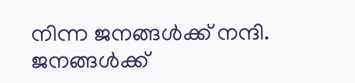നിന്ന ജനങ്ങള്‍ക്ക് നന്ദി. ജനങ്ങള്‍ക്ക്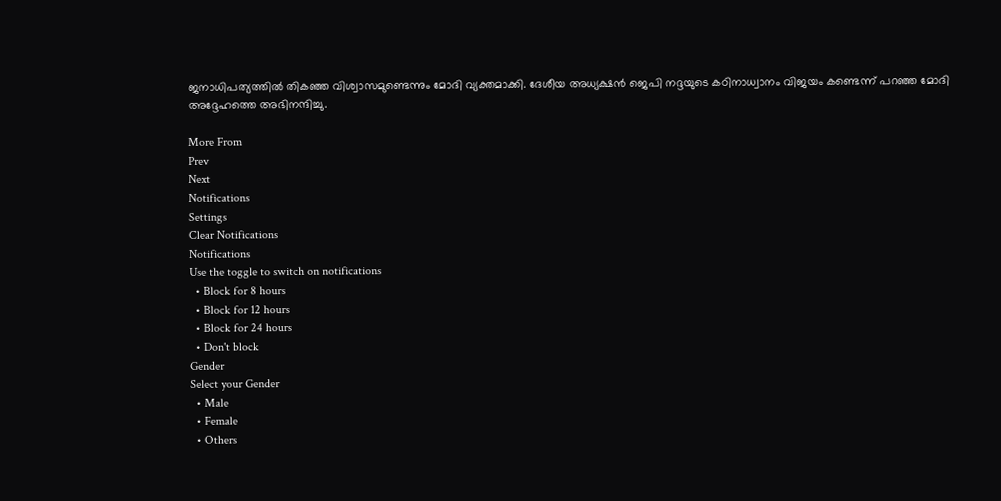ജനാധിപത്യത്തില്‍ തികഞ്ഞ വിശ്വാസമുണ്ടെന്നും മോദി വ്യക്തമാക്കി. ദേശീയ അധ്യക്ഷന്‍ ജെപി നദ്ദയുടെ കഠിനാധ്വാനം വിജയം കണ്ടെന്ന് പറഞ്ഞ മോദി അദ്ദേഹത്തെ അഭിനന്ദിച്ചു.

More From
Prev
Next
Notifications
Settings
Clear Notifications
Notifications
Use the toggle to switch on notifications
  • Block for 8 hours
  • Block for 12 hours
  • Block for 24 hours
  • Don't block
Gender
Select your Gender
  • Male
  • Female
  • Others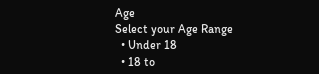Age
Select your Age Range
  • Under 18
  • 18 to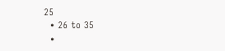25
  • 26 to 35
  •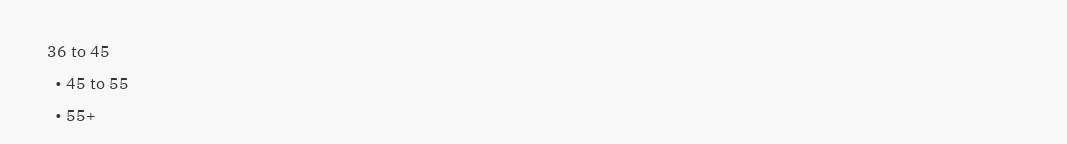36 to 45
  • 45 to 55
  • 55+